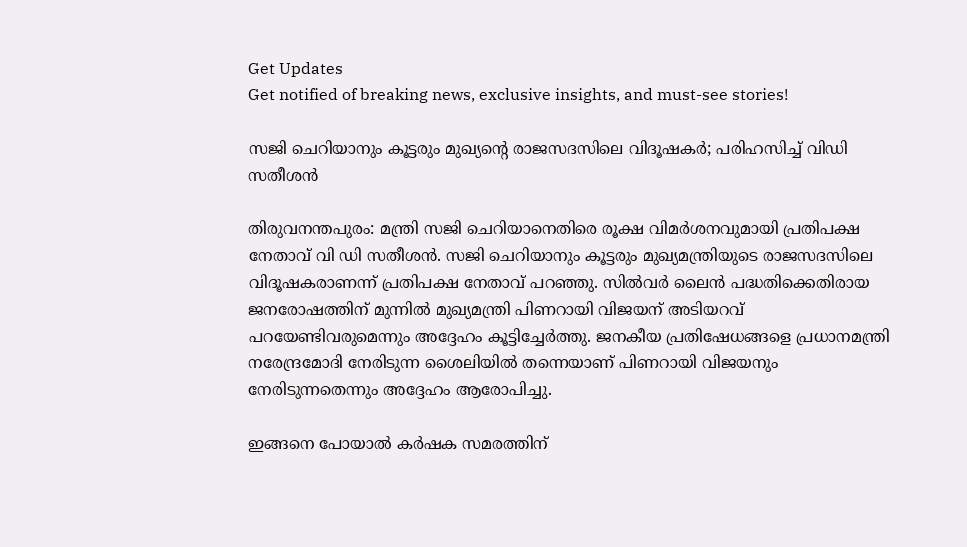Get Updates
Get notified of breaking news, exclusive insights, and must-see stories!

സജി ചെറിയാനും കൂട്ടരും മുഖ്യന്റെ രാജസദസിലെ വിദൂഷകര്‍; പരിഹസിച്ച് വിഡി സതീശന്‍

തിരുവനന്തപുരം: മന്ത്രി സജി ചെറിയാനെതിരെ രൂക്ഷ വിമര്‍ശനവുമായി പ്രതിപക്ഷ നേതാവ് വി ഡി സതീശന്‍. സജി ചെറിയാനും കൂട്ടരും മുഖ്യമന്ത്രിയുടെ രാജസദസിലെ വിദൂഷകരാണന്ന് പ്രതിപക്ഷ നേതാവ് പറഞ്ഞു. സില്‍വര്‍ ലൈന്‍ പദ്ധതിക്കെതിരായ ജനരോഷത്തിന് മുന്നില്‍ മുഖ്യമന്ത്രി പിണറായി വിജയന് അടിയറവ് പറയേണ്ടിവരുമെന്നും അദ്ദേഹം കൂട്ടിച്ചേര്‍ത്തു. ജനകീയ പ്രതിഷേധങ്ങളെ പ്രധാനമന്ത്രി നരേന്ദ്രമോദി നേരിടുന്ന ശൈലിയില്‍ തന്നെയാണ് പിണറായി വിജയനും നേരിടുന്നതെന്നും അദ്ദേഹം ആരോപിച്ചു.

ഇങ്ങനെ പോയാല്‍ കര്‍ഷക സമരത്തിന്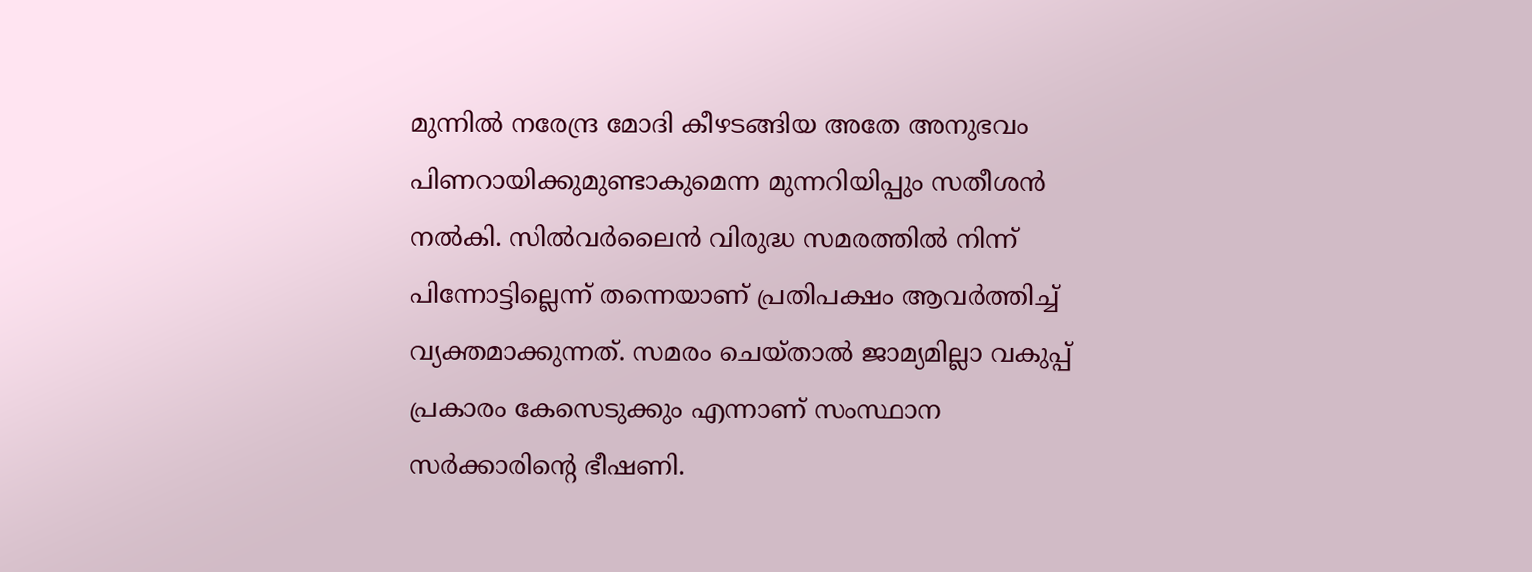മുന്നില്‍ നരേന്ദ്ര മോദി കീഴടങ്ങിയ അതേ അനുഭവം പിണറായിക്കുമുണ്ടാകുമെന്ന മുന്നറിയിപ്പും സതീശന്‍ നല്‍കി. സില്‍വര്‍ലൈന്‍ വിരുദ്ധ സമരത്തില്‍ നിന്ന് പിന്നോട്ടില്ലെന്ന് തന്നെയാണ് പ്രതിപക്ഷം ആവര്‍ത്തിച്ച് വ്യക്തമാക്കുന്നത്. സമരം ചെയ്താല്‍ ജാമ്യമില്ലാ വകുപ്പ് പ്രകാരം കേസെടുക്കും എന്നാണ് സംസ്ഥാന സര്‍ക്കാരിന്റെ ഭീഷണി.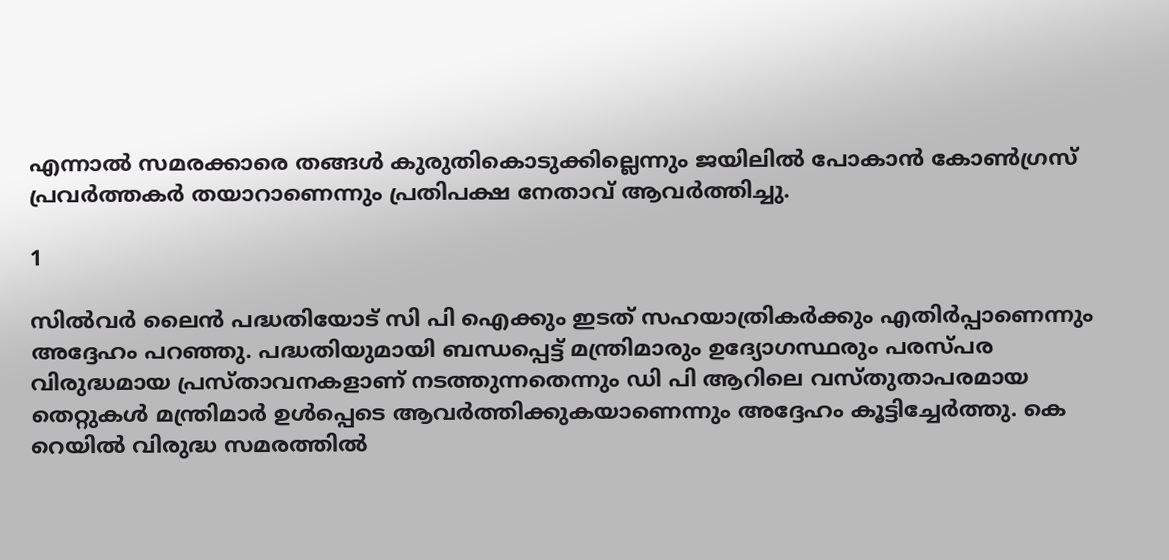എന്നാല്‍ സമരക്കാരെ തങ്ങള്‍ കുരുതികൊടുക്കില്ലെന്നും ജയിലില്‍ പോകാന്‍ കോണ്‍ഗ്രസ് പ്രവര്‍ത്തകര്‍ തയാറാണെന്നും പ്രതിപക്ഷ നേതാവ് ആവര്‍ത്തിച്ചു.

1

സില്‍വര്‍ ലൈന്‍ പദ്ധതിയോട് സി പി ഐക്കും ഇടത് സഹയാത്രികര്‍ക്കും എതിര്‍പ്പാണെന്നും അദ്ദേഹം പറഞ്ഞു. പദ്ധതിയുമായി ബന്ധപ്പെട്ട് മന്ത്രിമാരും ഉദ്യോഗസ്ഥരും പരസ്പര വിരുദ്ധമായ പ്രസ്താവനകളാണ് നടത്തുന്നതെന്നും ഡി പി ആറിലെ വസ്തുതാപരമായ തെറ്റുകള്‍ മന്ത്രിമാര്‍ ഉള്‍പ്പെടെ ആവര്‍ത്തിക്കുകയാണെന്നും അദ്ദേഹം കൂട്ടിച്ചേര്‍ത്തു. കെ റെയില്‍ വിരുദ്ധ സമരത്തില്‍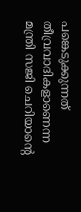പങ്കെടുക്കുന്നത് തീവ്രവാദികളാണെന്ന മന്ത്രി സജി ചെറിയാന്റെ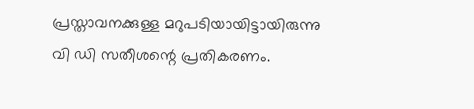പ്രസ്താവനക്കുള്ള മറുപടിയായിട്ടായിരുന്നു വി ഡി സതീശന്റെ പ്രതികരണം.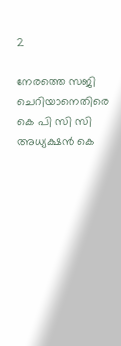2

നേരത്തെ സജി ചെറിയാനെതിരെ കെ പി സി സി അധ്യക്ഷന്‍ കെ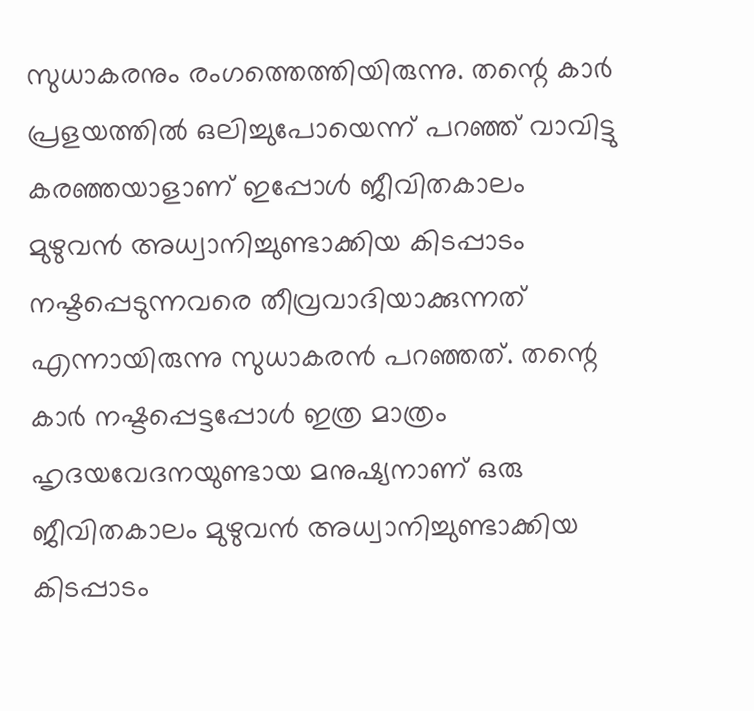സുധാകരനും രംഗത്തെത്തിയിരുന്നു. തന്റെ കാര്‍ പ്രളയത്തില്‍ ഒലിച്ചുപോയെന്ന് പറഞ്ഞ് വാവിട്ടു കരഞ്ഞയാളാണ് ഇപ്പോള്‍ ജീവിതകാലം മുഴുവന്‍ അധ്വാനിച്ചുണ്ടാക്കിയ കിടപ്പാടം നഷ്ടപ്പെടുന്നവരെ തീവ്രവാദിയാക്കുന്നത് എന്നായിരുന്നു സുധാകരന്‍ പറഞ്ഞത്. തന്റെ കാര്‍ നഷ്ടപ്പെട്ടപ്പോള്‍ ഇത്ര മാത്രം ഹൃദയവേദനയുണ്ടായ മനുഷ്യനാണ് ഒരു ജീവിതകാലം മുഴുവന്‍ അധ്വാനിച്ചുണ്ടാക്കിയ കിടപ്പാടം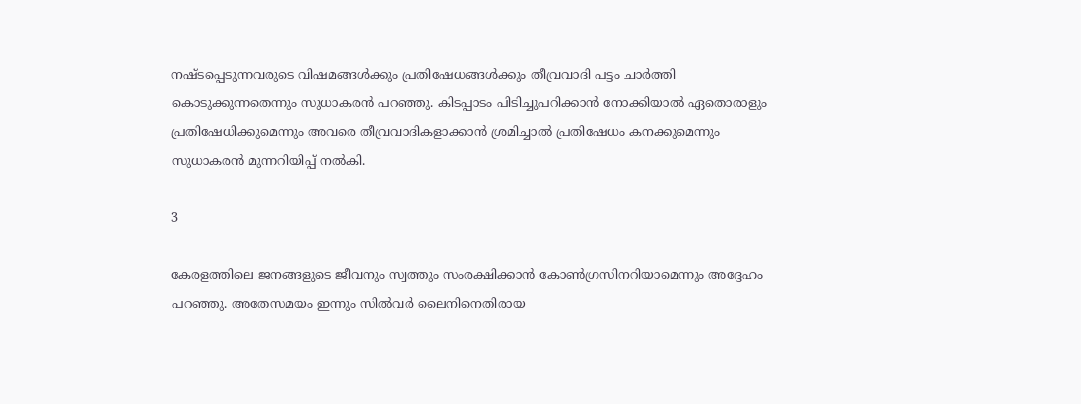നഷ്ടപ്പെടുന്നവരുടെ വിഷമങ്ങള്‍ക്കും പ്രതിഷേധങ്ങള്‍ക്കും തീവ്രവാദി പട്ടം ചാര്‍ത്തി കൊടുക്കുന്നതെന്നും സുധാകരന്‍ പറഞ്ഞു. കിടപ്പാടം പിടിച്ചുപറിക്കാന്‍ നോക്കിയാല്‍ ഏതൊരാളും പ്രതിഷേധിക്കുമെന്നും അവരെ തീവ്രവാദികളാക്കാന്‍ ശ്രമിച്ചാല്‍ പ്രതിഷേധം കനക്കുമെന്നും സുധാകരന്‍ മുന്നറിയിപ്പ് നല്‍കി.

3

കേരളത്തിലെ ജനങ്ങളുടെ ജീവനും സ്വത്തും സംരക്ഷിക്കാന്‍ കോണ്‍ഗ്രസിനറിയാമെന്നും അദ്ദേഹം പറഞ്ഞു. അതേസമയം ഇന്നും സില്‍വര്‍ ലൈനിനെതിരായ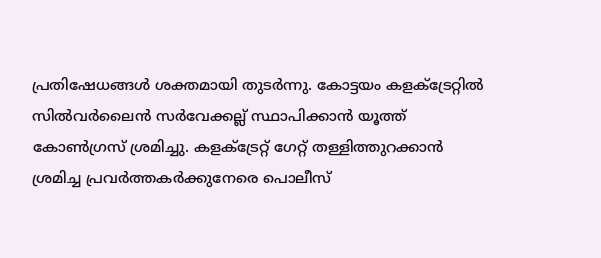പ്രതിഷേധങ്ങള്‍ ശക്തമായി തുടര്‍ന്നു. കോട്ടയം കളക്ട്രേറ്റില്‍ സില്‍വര്‍ലൈന്‍ സര്‍വേക്കല്ല് സ്ഥാപിക്കാന്‍ യൂത്ത് കോണ്‍ഗ്രസ് ശ്രമിച്ചു. കളക്ട്രേറ്റ് ഗേറ്റ് തള്ളിത്തുറക്കാന്‍ ശ്രമിച്ച പ്രവര്‍ത്തകര്‍ക്കുനേരെ പൊലീസ്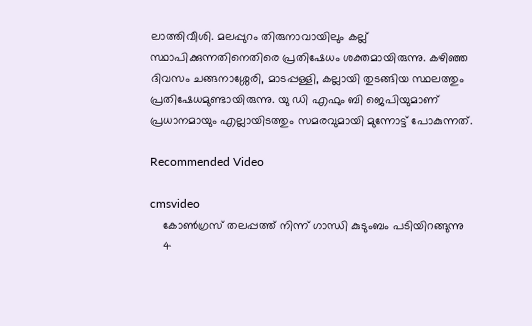ലാത്തിവീശി. മലപ്പുറം തിരുനാവായിലും കല്ല് സ്ഥാപിക്കുന്നതിനെതിരെ പ്രതിഷേധം ശക്തമായിരുന്നു. കഴിഞ്ഞ ദിവസം ചങ്ങനാശ്ശേരി, മാടപ്പള്ളി, കല്ലായി തുടങ്ങിയ സ്ഥലത്തും പ്രതിഷേധമുണ്ടായിരുന്നു. യു ഡി എഫും ബി ജെപിയുമാണ് പ്രധാനമായും എല്ലായിടത്തും സമരവുമായി മുന്നോട്ട് പോകുന്നത്.

Recommended Video

cmsvideo
    കോണ്‍ഗ്രസ് തലപ്പത്ത് നിന്ന് ഗാന്ധി കുടുംബം പടിയിറങ്ങുന്നു
    4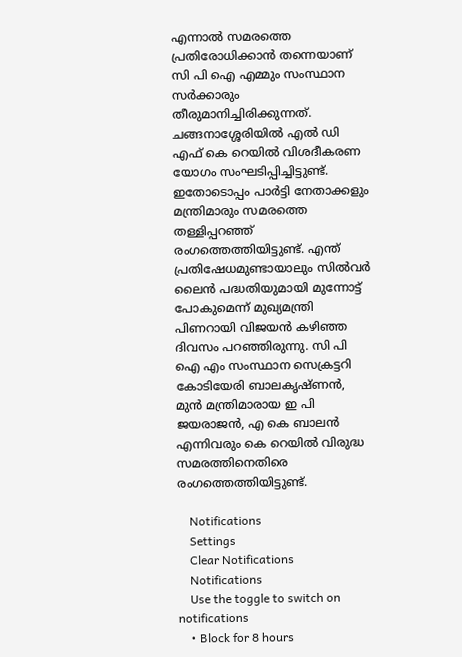എന്നാല്‍ സമരത്തെ പ്രതിരോധിക്കാന്‍ തന്നെയാണ് സി പി ഐ എമ്മും സംസ്ഥാന സര്‍ക്കാരും തീരുമാനിച്ചിരിക്കുന്നത്. ചങ്ങനാശ്ശേരിയില്‍ എല്‍ ഡി എഫ് കെ റെയില്‍ വിശദീകരണ യോഗം സംഘടിപ്പിച്ചിട്ടുണ്ട്. ഇതോടൊപ്പം പാര്‍ട്ടി നേതാക്കളും മന്ത്രിമാരും സമരത്തെ തള്ളിപ്പറഞ്ഞ് രംഗത്തെത്തിയിട്ടുണ്ട്. എന്ത് പ്രതിഷേധമുണ്ടായാലും സില്‍വര്‍ ലൈന്‍ പദ്ധതിയുമായി മുന്നോട്ട് പോകുമെന്ന് മുഖ്യമന്ത്രി പിണറായി വിജയന്‍ കഴിഞ്ഞ ദിവസം പറഞ്ഞിരുന്നു. സി പി ഐ എം സംസ്ഥാന സെക്രട്ടറി കോടിയേരി ബാലകൃഷ്ണന്‍, മുന്‍ മന്ത്രിമാരായ ഇ പി ജയരാജന്‍, എ കെ ബാലന്‍ എന്നിവരും കെ റെയില്‍ വിരുദ്ധ സമരത്തിനെതിരെ രംഗത്തെത്തിയിട്ടുണ്ട്.

    Notifications
    Settings
    Clear Notifications
    Notifications
    Use the toggle to switch on notifications
    • Block for 8 hours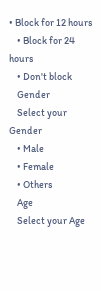• Block for 12 hours
    • Block for 24 hours
    • Don't block
    Gender
    Select your Gender
    • Male
    • Female
    • Others
    Age
    Select your Age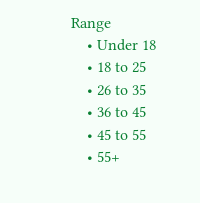Range
    • Under 18
    • 18 to 25
    • 26 to 35
    • 36 to 45
    • 45 to 55
    • 55+